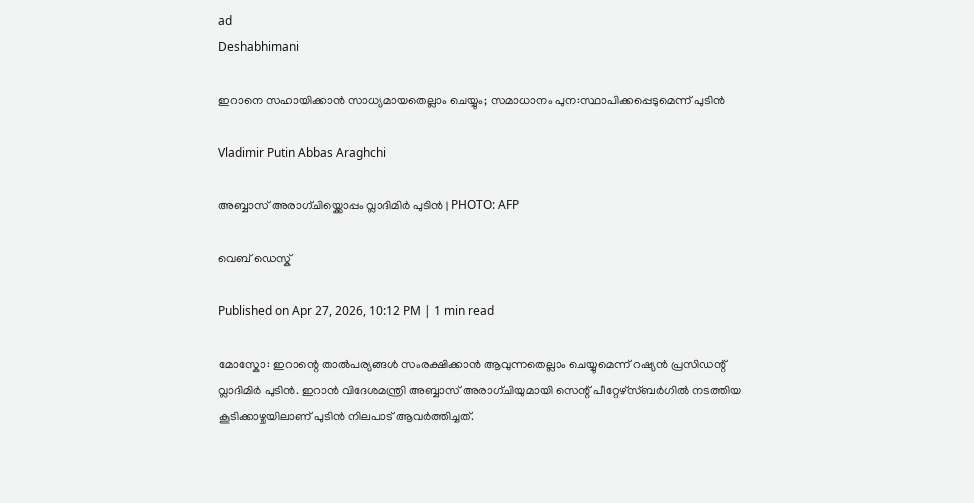ad
Deshabhimani

ഇറാനെ സഹായിക്കാൻ സാധ്യമായതെല്ലാം ചെയ്യും; സമാധാനം പുന:സ്ഥാപിക്കപ്പെടുമെന്ന് പുടിൻ

Vladimir Putin Abbas Araghchi

അബ്ബാസ്‌ അരാഗ്‌ചിയ്ക്കൊപ്പം വ്ലാദിമിർ പുടിൻ | PHOTO: AFP

വെബ് ഡെസ്ക്

Published on Apr 27, 2026, 10:12 PM | 1 min read

മോസ്കോ: ഇറാന്റെ താൽപര്യങ്ങൾ സംരക്ഷിക്കാൻ ആവുന്നതെല്ലാം ചെയ്യുമെന്ന് റഷ്യൻ പ്രസിഡന്റ് വ്ലാദിമിർ പുടിൻ. ഇറാൻ വിദേശമന്ത്രി അബ്ബാസ്‌ അരാഗ്‌ചിയുമായി സെന്റ് പീറ്റേഴ്‌സ്ബർഗിൽ നടത്തിയ കൂടിക്കാഴ്ചയിലാണ് പുടിൻ നിലപാട് ആവർത്തിച്ചത്.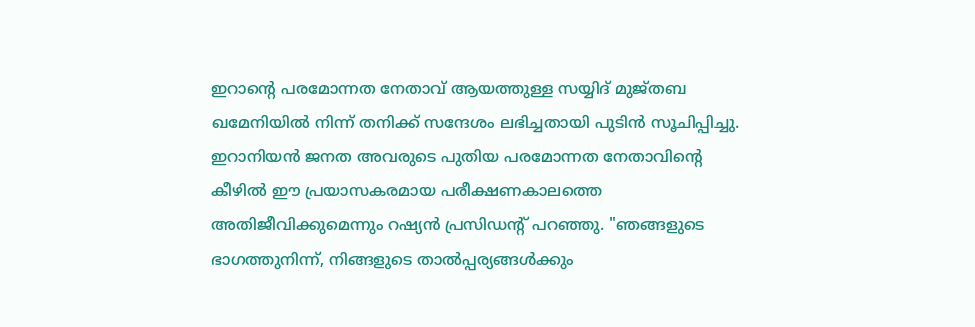ഇറാന്റെ പരമോന്നത നേതാവ് ആയത്തുള്ള സയ്യിദ് മുജ്തബ ഖമേനിയിൽ നിന്ന് തനിക്ക് സന്ദേശം ലഭിച്ചതായി പുടിൻ സൂചിപ്പിച്ചു. ഇറാനിയൻ ജനത അവരുടെ പുതിയ പരമോന്നത നേതാവിന്റെ കീഴിൽ ഈ പ്രയാസകരമായ പരീക്ഷണകാലത്തെ അതിജീവിക്കുമെന്നും റഷ്യൻ പ്രസിഡന്റ് പറഞ്ഞു. "ഞങ്ങളുടെ ഭാഗത്തുനിന്ന്, നിങ്ങളുടെ താൽപ്പര്യങ്ങൾക്കും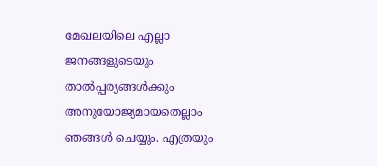മേഖലയിലെ എല്ലാ ജനങ്ങളുടെയും താൽപ്പര്യങ്ങൾക്കും അനുയോജ്യമായതെല്ലാം ഞങ്ങൾ ചെയ്യും. എത്രയും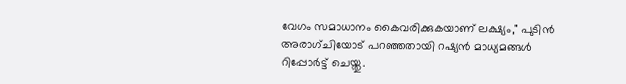വേഗം സമാധാനം കൈവരിക്കുകയാണ് ലക്ഷ്യം," പുടിൻ അരാഗ്ചിയോട് പറഞ്ഞതായി റഷ്യൻ മാധ്യമങ്ങൾ റിപ്പോർട്ട് ചെയ്തു.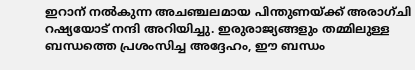ഇറാന് നൽകുന്ന അചഞ്ചലമായ പിന്തുണയ്ക്ക് അരാഗ്ചി റഷ്യയോട് നന്ദി അറിയിച്ചു. ഇരുരാജ്യങ്ങളും തമ്മിലുള്ള ബന്ധത്തെ പ്രശംസിച്ച അദ്ദേഹം, ഈ ബന്ധം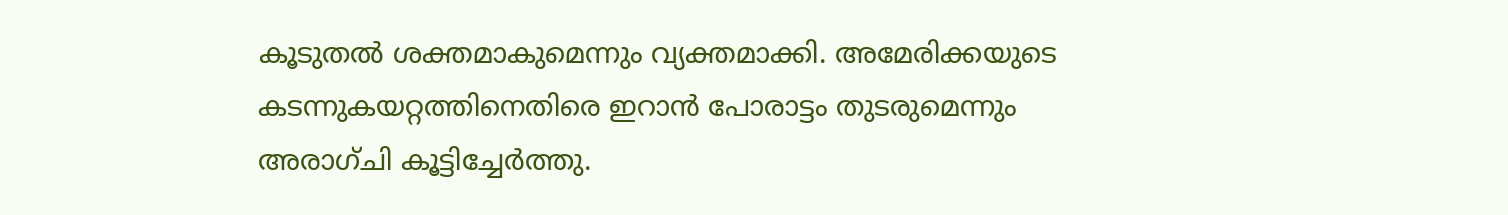കൂടുതൽ ശക്തമാകുമെന്നും വ്യക്തമാക്കി. അമേരിക്കയുടെ കടന്നുകയറ്റത്തിനെതിരെ ഇറാൻ പോരാട്ടം തുടരുമെന്നും അരാഗ്ചി കൂട്ടിച്ചേർത്തു.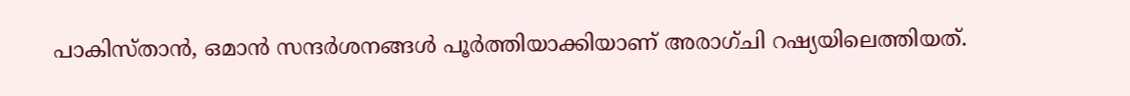പാകിസ്താൻ, ഒമാൻ സന്ദർശനങ്ങൾ പൂർത്തിയാക്കിയാണ് അരാഗ്ചി റഷ്യയിലെത്തിയത്.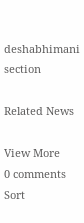deshabhimani section

Related News

View More
0 comments
Sort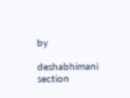by

deshabhimani section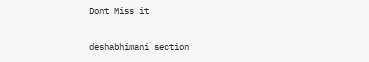Dont Miss it

deshabhimani section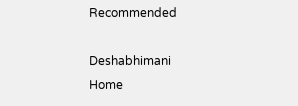Recommended

Deshabhimani
Home